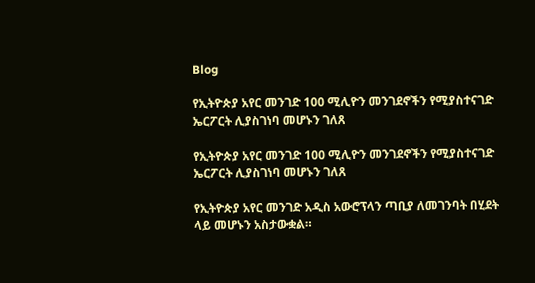Blog

የኢትዮጵያ አየር መንገድ 100 ሚሊዮን መንገደኖችን የሚያስተናገድ ኤርፖርት ሊያስገነባ መሆኑን ገለጸ

የኢትዮጵያ አየር መንገድ 100 ሚሊዮን መንገደኖችን የሚያስተናገድ ኤርፖርት ሊያስገነባ መሆኑን ገለጸ

የኢትዮጵያ አየር መንገድ አዲስ አውሮፕላን ጣቢያ ለመገንባት በሂደት ላይ መሆኑን አስታውቋል።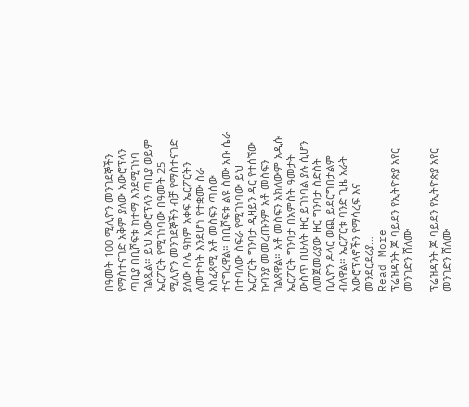በዓመት 100 ሚሊዮን መንገደኞችን የማስተናገድ አቅም ያለው አውሮፕላን ጣቢያ በቢሾፍቱ ከተማ እንደሚገነባ ገልጿል። ይህ አውሮፕላን ጣቢያ ወይም ኤርፖርት የሚገነባው በዓመት 25 ሚሊዮን መንገደኞችን ብቻ የማስተናገድ ያለው ቦሌ ዓከም አቀፍ ኤርፖርትን ለመተካት እንደሆነ የተቋሙ ስራ አስፈጻሚ አቶ መስፍን ጣሰው ተናግረዋል። በቢሾፍቱ ልዩ ስሙ አቡ ሴራ በተባለው ስፍራ የሚገነባው ይህ ኤርፖርት ግንባታ ዲዛይን ዳር የተሰኘው ኩባንያ መመረጡንም አቶ መስፍን ገልጸዋል። አቶ መስፍን አክለውም አዲሱ ኤርፖርት ግንባታ በአምስት ዓመታት ውስጥ በሁለት ዙር ይገነባል ያሉ ሲሆን ለመጀመሪያው ዙር ግንባታ ስድስት ቢሊዮን ዶላር ወጪ ይደርግበታልም ብለዋል። ኤርፖርቱ ባንድ ጊዜ አራት አውሮፕላኖችን የማሳረፍ እና መንደርደሪያ…
Read More
ፕሬዝዳንት ጆ ባይደን የኢትዮጵያ አየር መንገድን ሸለሙ

ፕሬዝዳንት ጆ ባይደን የኢትዮጵያ አየር መንገድን ሸለሙ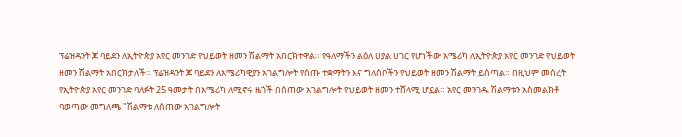ፕሬዝዳንት ጆ ባይደን ለኢትዮጵያ አየር መንገድ የህይወት ዘመን ሽልማት አበርክተዋል። የዓለማችን ልዕለ ሀያል ሀገር የሆነችው አሜሪካ ለኢትዮጵያ አየር መንገድ የህይወት ዘመን ሽልማት አበርክታለች። ፕሬዝዳንት ጆ ባይደን ለአሜሪካዊያን አገልግሎት የሰጡ ተቋማትን እና ግለሰቦችን የህይወት ዘመን ሽልማት ይሰጣል። በዚህም መሰረት የኢትዮጵያ አየር መንገድ ባለፉት 25 ዓመታት በአሜሪካ ለሚኖሩ ዜጎች በሰጠው አገልግሎት የህይወት ዘመን ተሸላሚ ሆኗል። አየር መንገዱ ሽልማቱን አስመልክቶ ባወጣው መግለጫ "ሽልማቱ ለሰጠው አገልግሎት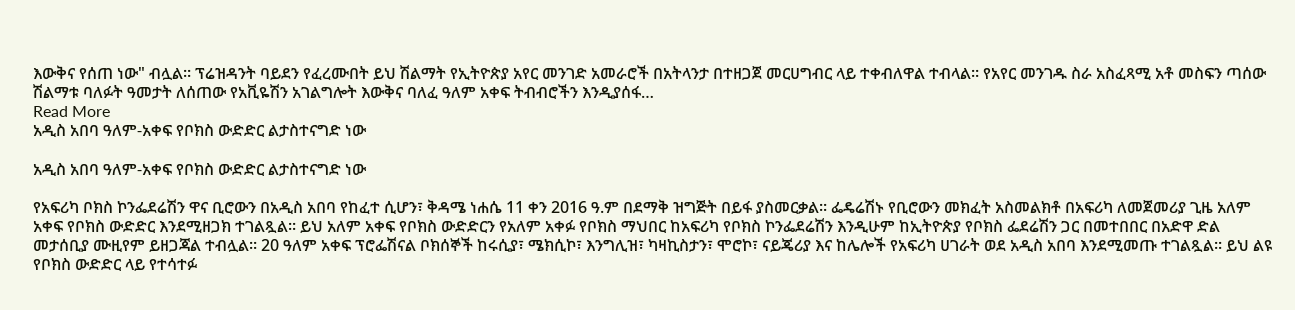እውቅና የሰጠ ነው" ብሏል። ፕሬዝዳንት ባይደን የፈረሙበት ይህ ሽልማት የኢትዮጵያ አየር መንገድ አመራሮች በአትላንታ በተዘጋጀ መርሀግብር ላይ ተቀብለዋል ተብላል። የአየር መንገዱ ስራ አስፈጻሚ አቶ መስፍን ጣሰው ሽልማቱ ባለፉት ዓመታት ለሰጠው የአቪዬሽን አገልግሎት እውቅና ባለፈ ዓለም አቀፍ ትብብሮችን እንዲያሰፋ…
Read More
አዲስ አበባ ዓለም-አቀፍ የቦክስ ውድድር ልታስተናግድ ነው

አዲስ አበባ ዓለም-አቀፍ የቦክስ ውድድር ልታስተናግድ ነው

የአፍሪካ ቦክስ ኮንፌደሬሽን ዋና ቢሮውን በአዲስ አበባ የከፈተ ሲሆን፣ ቅዳሜ ነሐሴ 11 ቀን 2016 ዓ.ም በደማቅ ዝግጅት በይፋ ያስመርቃል፡፡ ፌዴሬሽኑ የቢሮውን መክፈት አስመልክቶ በአፍሪካ ለመጀመሪያ ጊዜ አለም አቀፍ የቦክስ ውድድር እንደሚዘጋክ ተገልጿል፡፡ ይህ አለም አቀፍ የቦክስ ውድድርን የአለም አቀፉ የቦክስ ማህበር ከአፍሪካ የቦክስ ኮንፌደሬሽን እንዲሁም ከኢትዮጵያ የቦክስ ፌደሬሽን ጋር በመተበበር በአድዋ ድል መታሰቢያ ሙዚየም ይዘጋጃል ተብሏል፡፡ 20 ዓለም አቀፍ ፕሮፌሽናል ቦክሰኞች ከሩሲያ፣ ሜክሲኮ፣ እንግሊዝ፣ ካዛኪስታን፣ ሞሮኮ፣ ናይጄሪያ እና ከሌሎች የአፍሪካ ሀገራት ወደ አዲስ አበባ እንደሚመጡ ተገልጿል፡፡ ይህ ልዩ የቦክስ ውድድር ላይ የተሳተፉ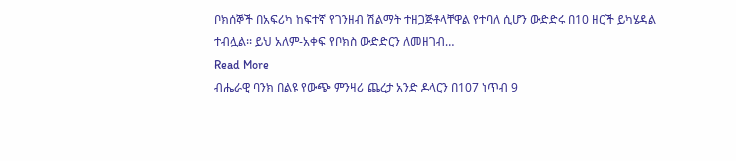ቦክሰኞች በአፍሪካ ከፍተኛ የገንዘብ ሽልማት ተዘጋጅቶላቸዋል የተባለ ሲሆን ውድድሩ በ10 ዘርች ይካሄዳል ተብሏል፡፡ ይህ አለም-አቀፍ የቦክስ ውድድርን ለመዘገብ…
Read More
ብሔራዊ ባንክ በልዩ የውጭ ምንዛሪ ጨረታ አንድ ዶላርን በ107 ነጥብ 9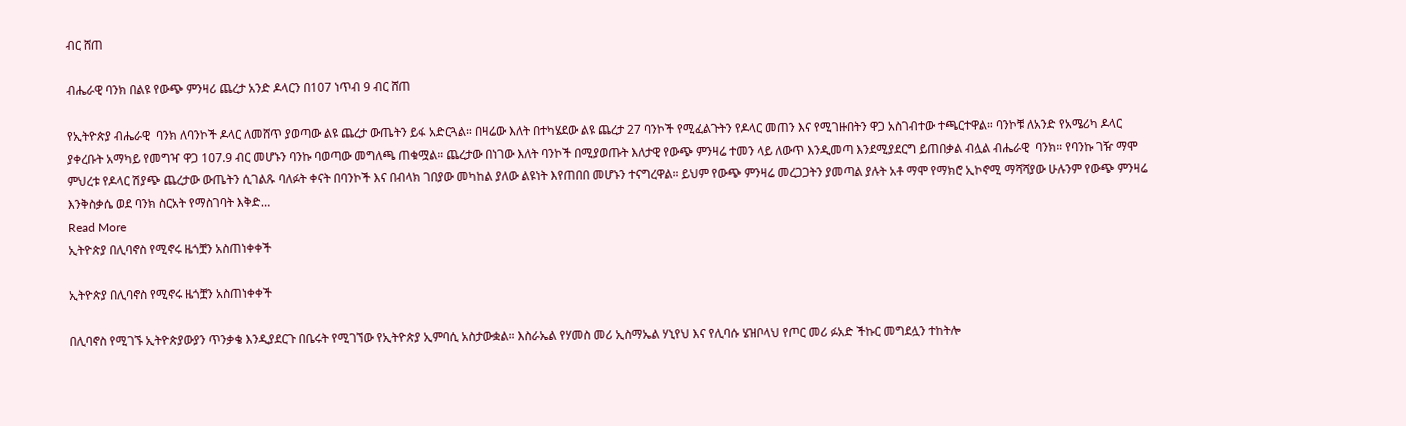ብር ሸጠ

ብሔራዊ ባንክ በልዩ የውጭ ምንዛሪ ጨረታ አንድ ዶላርን በ107 ነጥብ 9 ብር ሸጠ

የኢትዮጵያ ብሔራዊ  ባንክ ለባንኮች ዶላር ለመሸጥ ያወጣው ልዩ ጨረታ ውጤትን ይፋ አድርጓል። በዛሬው እለት በተካሄደው ልዩ ጨረታ 27 ባንኮች የሚፈልጉትን የዶላር መጠን እና የሚገዙበትን ዋጋ አስገብተው ተጫርተዋል። ባንኮቹ ለአንድ የአሜሪካ ዶላር ያቀረቡት አማካይ የመግዣ ዋጋ 107.9 ብር መሆኑን ባንኩ ባወጣው መግለጫ ጠቁሟል። ጨረታው በነገው እለት ባንኮች በሚያወጡት እለታዊ የውጭ ምንዛሬ ተመን ላይ ለውጥ እንዲመጣ እንደሚያደርግ ይጠበቃል ብሏል ብሔራዊ  ባንክ። የባንኩ ገዥ ማሞ ምህረቱ የዶላር ሽያጭ ጨረታው ውጤትን ሲገልጹ ባለፉት ቀናት በባንኮች እና በብላክ ገበያው መካከል ያለው ልዩነት እየጠበበ መሆኑን ተናግረዋል። ይህም የውጭ ምንዛሬ መረጋጋትን ያመጣል ያሉት አቶ ማሞ የማክሮ ኢኮኖሚ ማሻሻያው ሁሉንም የውጭ ምንዛሬ እንቅስቃሴ ወደ ባንክ ስርአት የማስገባት እቅድ…
Read More
ኢትዮጵያ በሊባኖስ የሚኖሩ ዜጎቿን አስጠነቀቀች

ኢትዮጵያ በሊባኖስ የሚኖሩ ዜጎቿን አስጠነቀቀች

በሊባኖስ የሚገኙ ኢትዮጵያውያን ጥንቃቄ እንዲያደርጉ በቤሩት የሚገኘው የኢትዮጵያ ኢምባሲ አስታውቋል። እስራኤል የሃመስ መሪ ኢስማኤል ሃኒየህ እና የሊባሱ ሄዝቦላህ የጦር መሪ ፉአድ ችኩር መግደሏን ተከትሎ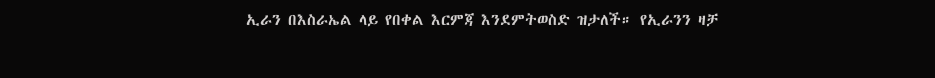ኢራን በእስራኤል ላይ የበቀል እርምጃ እንደምትወስድ ዝታለች። የኢራንን ዛቻ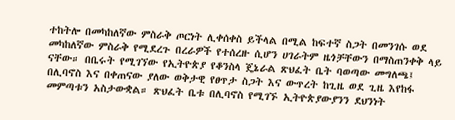ተከትሎ በመካከለኛው ምስራቅ ጦርነት ሊቀሰቀስ ይችላል በሚል ከፍተኛ ስጋት በመንገሱ ወደ መካከለኛው ምስራቅ የሚደረጉ በረራዎች የተሰረዙ ሲሆን ሀገራትም ዜጎቻቸውን በማስጠንቀቅ ላይ ናቸው። በቤሩት የሚገኘው የኢትዮጵያ የቆንስላ ጄኔራል ጽህፈት ቤት ባወጣው መግለጫ፤ በሊባኖስ እና በቀጠናው ያለው ወቅታዊ የፀጥታ ስጋት እና ውጥረት ከጊዜ ወደ ጊዜ እየከፋ መምጣቱን አስታውቋል። ጽህፈት ቤቱ በሊባኖስ የሚገኙ ኢትዮጵያውያንን ደህንነት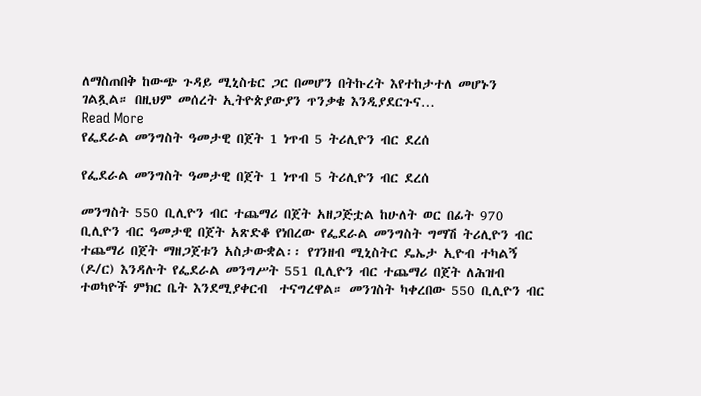ለማስጠበቅ ከውጭ ጉዳይ ሚኒስቴር ጋር በመሆን በትኩረት እየተከታተለ መሆኑን ገልጿል። በዚህም መሰረት ኢትዮጵያውያን ጥንቃቄ እንዲያደርጉና…
Read More
የፌደራል መንግስት ዓመታዊ በጀት 1 ነጥብ 5 ትሪሊዮን ብር ደረሰ

የፌደራል መንግስት ዓመታዊ በጀት 1 ነጥብ 5 ትሪሊዮን ብር ደረሰ

መንግስት 550 ቢሊዮን ብር ተጨማሪ በጀት አዘጋጅቷል ከሁለት ወር በፊት 970 ቢሊዮን ብር ዓመታዊ በጀት አጽድቆ የነበረው የፌደራል መንግስት ግማሽ ትሪሊዮን ብር ተጨማሪ በጀት ማዘጋጀቱን አስታውቋል፡፡ የገንዘብ ሚኒስትር ዴኤታ ኢዮብ ተካልኝ (ዶ/ር) እንዳሉት የፌደራል መንግሥት 551 ቢሊዮን ብር ተጨማሪ በጀት ለሕዝብ ተወካዮች ምክር ቤት እንደሚያቀርብ  ተናግረዋል። መንገስት ካቀረበው 550 ቢሊዮን ብር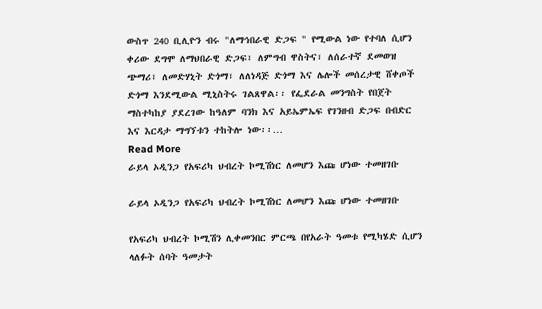ውስጥ 240 ቢሊዮን ብሩ "ለማኅበራዊ ድጋፍ " የሚውል ነው የተባለ ሲሆን ቀሪው ደግሞ ለማህበራዊ ድጋፍ፣ ለምግብ ዋስትና፣ ለሰራተኛ ደመወዝ ጭማሪ፣ ለመድሃኒት ድጎማ፣ ለለነዳጅ ድጎማ እና ሌሎች መሰረታዊ ሸቀጦች ድጎማ እንደሚውል ሚኒስትሩ ገልጸዋል፡፡ የፌደራል መንግስት የበጀት ማስተካከያ ያደረገው ከዓለም ባንክ እና አይኤምኤፍ የገንዘብ ድጋፍ በብድር እና እርዳታ ማግኘቱን ተከትሎ ነው፡፡…
Read More
ራይላ ኦዲንጋ የአፍሪካ ህብረት ኮሚሽነር ለመሆን እጩ ሆነው ተመዘገቡ

ራይላ ኦዲንጋ የአፍሪካ ህብረት ኮሚሽነር ለመሆን እጩ ሆነው ተመዘገቡ

የአፍሪካ ህብረት ኮሚሽን ሊቀመንበር ምርጫ በየአራት ዓመቱ የሚካሄድ ሲሆን ላለፉት ሰባት ዓመታት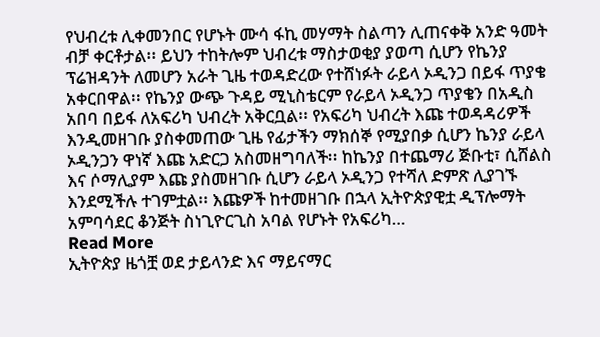የህብረቱ ሊቀመንበር የሆኑት ሙሳ ፋኪ መሃማት ስልጣን ሊጠናቀቅ አንድ ዓመት ብቻ ቀርቶታል፡፡ ይህን ተከትሎም ህብረቱ ማስታወቂያ ያወጣ ሲሆን የኬንያ ፕሬዝዳንት ለመሆን አራት ጊዜ ተወዳድረው የተሸነፉት ራይላ ኦዲንጋ በይፋ ጥያቄ አቀርበዋል፡፡ የኬንያ ውጭ ጉዳይ ሚኒስቴርም የራይላ ኦዲንጋ ጥያቄን በአዲስ አበባ በይፋ ለአፍሪካ ህብረት አቅርቧል፡፡ የአፍሪካ ህብረት እጩ ተወዳዳሪዎች እንዲመዘገቡ ያስቀመጠው ጊዜ የፊታችን ማክሰኞ የሚያበቃ ሲሆን ኬንያ ራይላ ኦዲንጋን ዋነኛ እጩ አድርጋ አስመዘግባለች፡፡ ከኬንያ በተጨማሪ ጅቡቲ፣ ሲሸልስ እና ሶማሊያም እጩ ያስመዘገቡ ሲሆን ራይላ ኦዲንጋ የተሻለ ድምጽ ሊያገኙ እንደሚችሉ ተገምቷል፡፡ እጩዎች ከተመዘገቡ በኋላ ኢትዮጵያዊቷ ዲፕሎማት አምባሳደር ቆንጅት ስነጊዮርጊስ አባል የሆኑት የአፍሪካ…
Read More
ኢትዮጵያ ዜጎቿ ወደ ታይላንድ እና ማይናማር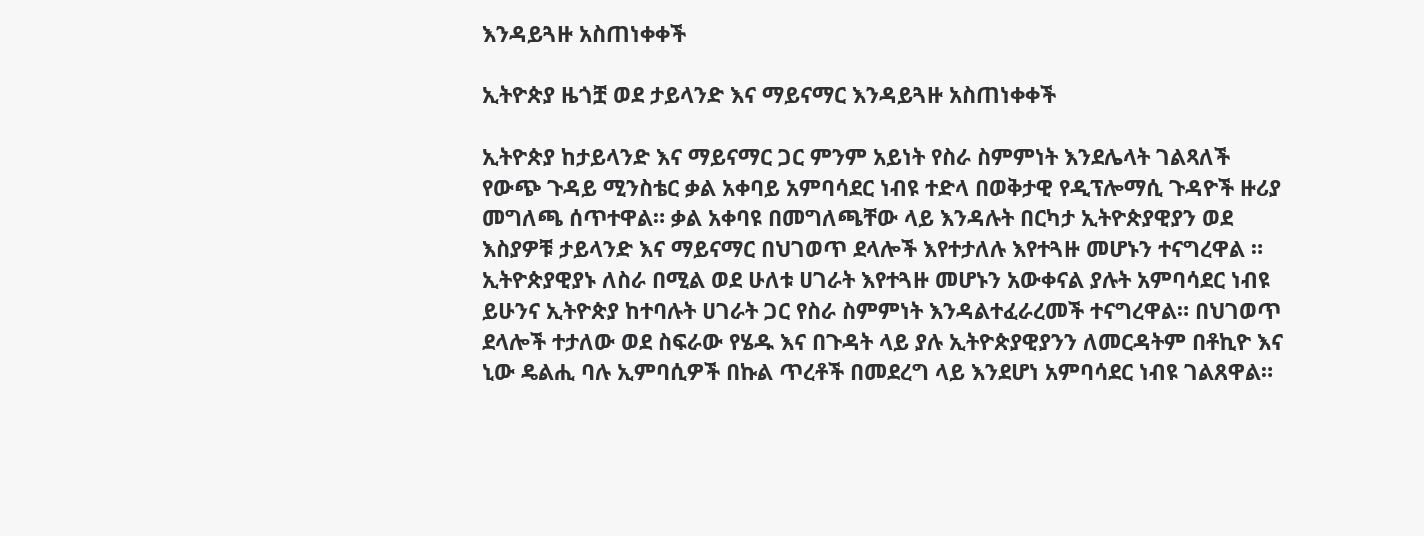እንዳይጓዙ አስጠነቀቀች

ኢትዮጵያ ዜጎቿ ወደ ታይላንድ እና ማይናማር እንዳይጓዙ አስጠነቀቀች

ኢትዮጵያ ከታይላንድ እና ማይናማር ጋር ምንም አይነት የስራ ስምምነት እንደሌላት ገልጻለች የውጭ ጉዳይ ሚንስቴር ቃል አቀባይ አምባሳደር ነብዩ ተድላ በወቅታዊ የዲፕሎማሲ ጉዳዮች ዙሪያ መግለጫ ሰጥተዋል። ቃል አቀባዩ በመግለጫቸው ላይ እንዳሉት በርካታ ኢትዮጵያዊያን ወደ እስያዎቹ ታይላንድ እና ማይናማር በህገወጥ ደላሎች እየተታለሉ እየተጓዙ መሆኑን ተናግረዋል ። ኢትዮጵያዊያኑ ለስራ በሚል ወደ ሁለቱ ሀገራት እየተጓዙ መሆኑን አውቀናል ያሉት አምባሳደር ነብዩ ይሁንና ኢትዮጵያ ከተባሉት ሀገራት ጋር የስራ ስምምነት እንዳልተፈራረመች ተናግረዋል። በህገወጥ ደላሎች ተታለው ወደ ስፍራው የሄዱ እና በጉዳት ላይ ያሉ ኢትዮጵያዊያንን ለመርዳትም በቶኪዮ እና ኒው ዴልሒ ባሉ ኢምባሲዎች በኩል ጥረቶች በመደረግ ላይ እንደሆነ አምባሳደር ነብዩ ገልጸዋል።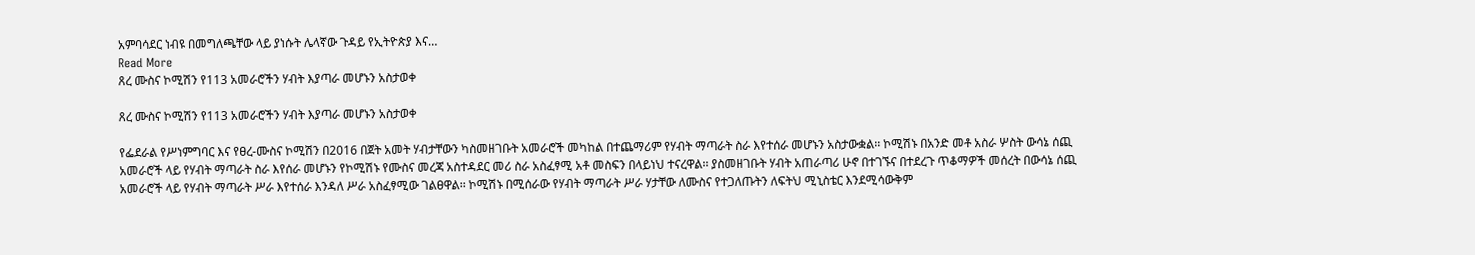አምባሳደር ነብዩ በመግለጫቸው ላይ ያነሱት ሌላኛው ጉዳይ የኢትዮጵያ እና…
Read More
ጸረ ሙስና ኮሚሽን የ113 አመራሮችን ሃብት እያጣራ መሆኑን አስታወቀ

ጸረ ሙስና ኮሚሽን የ113 አመራሮችን ሃብት እያጣራ መሆኑን አስታወቀ

የፌደራል የሥነምግባር እና የፀረ-ሙስና ኮሚሽን በ2016 በጀት አመት ሃብታቸውን ካስመዘገቡት አመራሮች መካከል በተጨማሪም የሃብት ማጣራት ስራ እየተሰራ መሆኑን አስታውቋል፡፡ ኮሚሽኑ በአንድ መቶ አስራ ሦስት ውሳኔ ሰጪ አመራሮች ላይ የሃብት ማጣራት ስራ እየሰራ መሆኑን የኮሚሽኑ የሙስና መረጃ አስተዳደር መሪ ስራ አስፈፃሚ አቶ መስፍን በላይነህ ተናረዋል፡፡ ያስመዘገቡት ሃብት አጠራጣሪ ሁኖ በተገኙና በተደረጉ ጥቆማዎች መሰረት በውሳኔ ሰጪ አመራሮች ላይ የሃብት ማጣራት ሥራ እየተሰራ እንዳለ ሥራ አስፈፃሚው ገልፀዋል፡፡ ኮሚሽኑ በሚሰራው የሃብት ማጣራት ሥራ ሃታቸው ለሙስና የተጋለጡትን ለፍትህ ሚኒስቴር እንደሚሳውቅም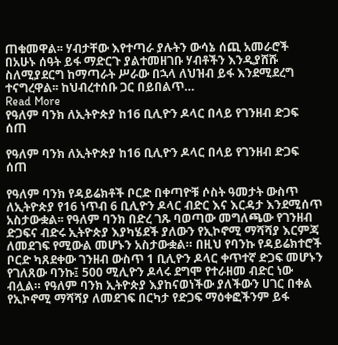ጠቁመዋል፡፡ ሃብታቸው እየተጣራ ያሉትን ውሳኔ ሰጪ አመራሮች በአሁኑ ሰዓት ይፋ ማድርጉ ያልተመዘገቡ ሃብቶችን እንዲያሸሹ ስለሚያደርግ ከማጣራት ሥራው በኋላ ለህዝብ ይፋ እንደሚደረግ ተናግረዋል፡፡ ከህብረተሰቡ ጋር በይበልጥ…
Read More
የዓለም ባንክ ለኢትዮጵያ ከ16 ቢሊዮን ዶላር በላይ የገንዘብ ድጋፍ ሰጠ

የዓለም ባንክ ለኢትዮጵያ ከ16 ቢሊዮን ዶላር በላይ የገንዘብ ድጋፍ ሰጠ

የዓለም ባንክ የዳይሬክቶች ቦርድ በቀጣዮቹ ሶስት ዓመታት ውስጥ ለኢትዮጵያ የ16 ነጥብ 6 ቢሊዮን ዶላር ብድር እና እርዳታ እንደሚሰጥ አስታውቋል፡፡ የዓለም ባንክ በድረ ገጹ ባወጣው መግለጫው የገንዘብ ድጋፍና ብድሩ ኢትዮጵያ እያካሄደች ያለውን የኢኮኖሚ ማሻሻያ እርምጃ ለመደገፍ የሚውል መሆኑን አስታውቋል። በዚህ የባንኩ የዳይሬክተሮች ቦርድ ካጸደቀው ገንዘብ ውስጥ 1 ቢሊዮን ዶላር ቀጥተኛ ድጋፍ መሆኑን የገለጸው ባንኩ፤ 500 ሚሊዮን ዶላሩ ደግሞ የተራዘመ ብድር ነው ብሏል። የዓለም ባንክ ኢትዮጵያ እያከናወነችው ያለችውን ሀገር በቀል የኢኮኖሚ ማሻሻያ ለመደገፍ በርካታ የድጋፍ ማዕቀፎችንም ይፋ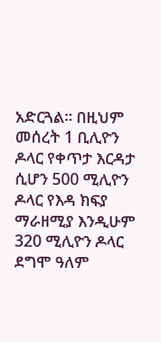አድርጓል። በዚህም መሰረት 1 ቢሊዮን ዶላር የቀጥታ እርዳታ ሲሆን 500 ሚሊዮን ዶላር የእዳ ክፍያ ማራዘሚያ እንዲሁም 320 ሚሊዮን ዶላር ደግሞ ዓለም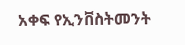አቀፍ የኢንቨስትመንት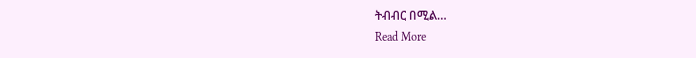ትብብር በሚል…
Read More